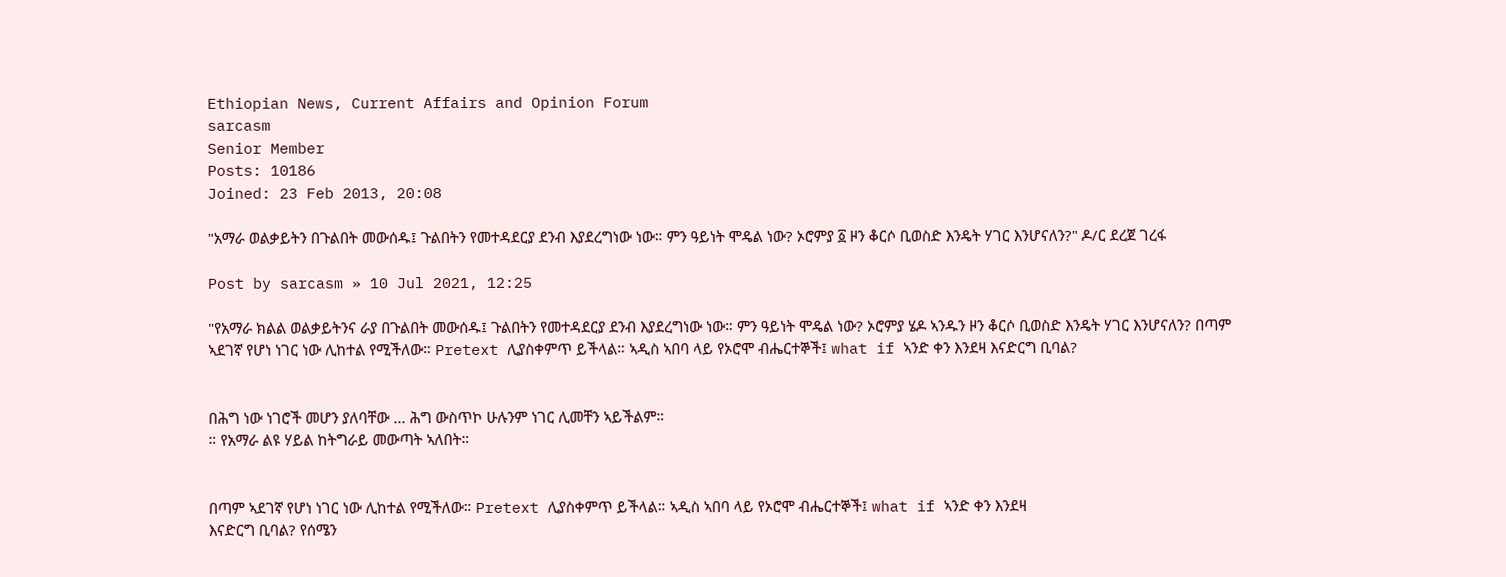Ethiopian News, Current Affairs and Opinion Forum
sarcasm
Senior Member
Posts: 10186
Joined: 23 Feb 2013, 20:08

"አማራ ወልቃይትን በጉልበት መውሰዱ፤ ጉልበትን የመተዳደርያ ደንብ እያደረግነው ነው። ምን ዓይነት ሞዴል ነው? ኦሮምያ ፩ ዞን ቆርሶ ቢወስድ እንዴት ሃገር እንሆናለን?" ዶ/ር ደረጀ ገረፋ

Post by sarcasm » 10 Jul 2021, 12:25

"የአማራ ክልል ወልቃይትንና ራያ በጉልበት መውሰዱ፤ ጉልበትን የመተዳደርያ ደንብ እያደረግነው ነው። ምን ዓይነት ሞዴል ነው? ኦሮምያ ሄዶ ኣንዱን ዞን ቆርሶ ቢወስድ እንዴት ሃገር እንሆናለን? በጣም ኣደገኛ የሆነ ነገር ነው ሊከተል የሚችለው። Pretext ሊያስቀምጥ ይችላል። ኣዲስ ኣበባ ላይ የኦሮሞ ብሔርተኞች፤ what if ኣንድ ቀን እንደዛ እናድርግ ቢባል?


በሕግ ነው ነገሮች መሆን ያለባቸው ... ሕግ ውስጥኮ ሁሉንም ነገር ሊመቸን ኣይችልም።
። የአማራ ልዩ ሃይል ከትግራይ መውጣት ኣለበት።


በጣም ኣደገኛ የሆነ ነገር ነው ሊከተል የሚችለው። Pretext ሊያስቀምጥ ይችላል። ኣዲስ ኣበባ ላይ የኦሮሞ ብሔርተኞች፤ what if ኣንድ ቀን እንደዛ
እናድርግ ቢባል? የሰሜን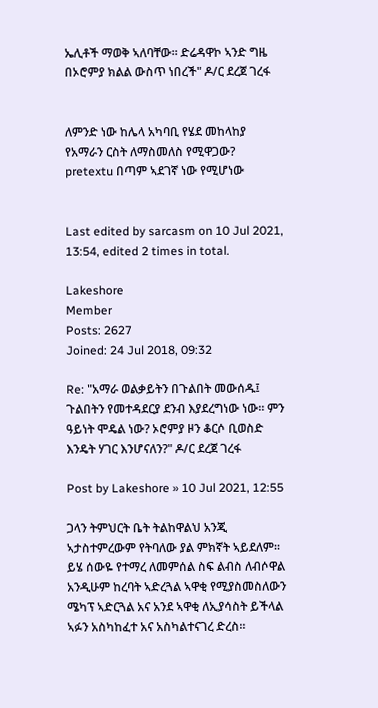ኤሊቶች ማወቅ ኣለባቸው። ድሬዳዋኮ ኣንድ ግዜ በኦሮምያ ክልል ውስጥ ነበረች" ዶ/ር ደረጀ ገረፋ


ለምንድ ነው ከሌላ አካባቢ የሄደ መከላከያ የአማራን ርስት ለማስመለስ የሚዋጋው? pretextu በጣም ኣደገኛ ነው የሚሆነው


Last edited by sarcasm on 10 Jul 2021, 13:54, edited 2 times in total.

Lakeshore
Member
Posts: 2627
Joined: 24 Jul 2018, 09:32

Re: "አማራ ወልቃይትን በጉልበት መውሰዱ፤ ጉልበትን የመተዳደርያ ደንብ እያደረግነው ነው። ምን ዓይነት ሞዴል ነው? ኦሮምያ ዞን ቆርሶ ቢወስድ እንዴት ሃገር እንሆናለን?" ዶ/ር ደረጀ ገረፋ

Post by Lakeshore » 10 Jul 2021, 12:55

ጋላን ትምህርት ቤት ትልከዋልህ አንጂ ኣታስተምረውም የትባለው ያል ምክኛት ኣይደለም። ይሄ ሰውዬ የተማረ ለመምሰል ስፍ ልብስ ለብሶዋል አንዲሁም ከረባት ኣድረጓል ኣዋቂ የሚያስመስለውን ሜካፕ ኣድርጓል አና አንደ ኣዋቂ ለኢያሳስት ይችላል ኣፉን አስካከፈተ አና አስካልተናገረ ድረስ።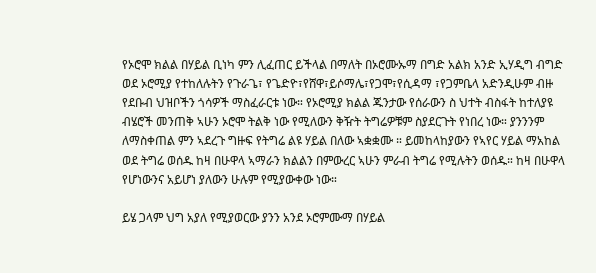የኦሮሞ ክልል በሃይል ቢነካ ምን ሊፈጠር ይችላል በማለት በኦሮሙኡማ በግድ አልክ አንድ ኢሃዲግ ብግድ ወደ ኦሮሚያ የተከለሉትን የጉራጌ፣ የጌድዮ፣የሸዋ፣ይሶማሌ፣የጋሞ፣የሲዳማ ፣የጋምቤላ አድንዲሁም ብዙ የደቡብ ህዝቦችን ጎሳዎች ማስፈራርቱ ነው። የኦሮሚያ ክልል ጁንታው የሰራውን ስ ህተት ብስፋት ከተለያዩ ብሄሮች መንጠቅ ኣሁን ኦሮሞ ትልቅ ነው የሚለውን ቅዥት ትግሬዎቹም ስያደርጉት የነበረ ነው። ያንንንም ለማስቀጠል ምን ኣደረጉ ግዙፍ የትግሬ ልዩ ሃይል በለው ኣቋቋሙ ። ይመከላከያውን የኣየር ሃይል ማአከል ወደ ትግሬ ወሰዱ ከዛ በሁዋላ ኣማራን ክልልን በምውረር ኣሁን ምራብ ትግሬ የሚሉትን ወሰዱ። ከዛ በሁዋላ የሆነውንና አይሆነ ያለውን ሁሉም የሚያውቀው ነው።

ይሄ ጋላም ህግ አያለ የሚያወርው ያንን አንደ ኦሮምሙማ በሃይል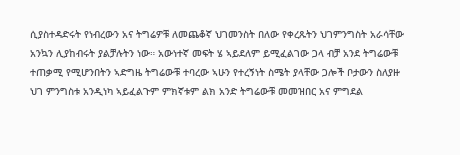ሲያስተዳድሩት የነብረውን አና ትግሬዎቹ ለመጨቆኛ ህገመንስት በለው የቀረጹትን ህገምንግስት አራሳቸው አንኳን ሊያከብሩት ያልቻሉትን ነው። አውነተኛ መፍት ሄ ኣይደለም ይሚፈልገው ጋላ ብቻ አንደ ትግሬውቹ ተጠቃሚ የሚሆንበትን ኣድግዜ ትግሬውቹ ተባረው ኣሁን የተረኝነት ስሜት ያላቸው ጋሎች ቦታውን ስለያዙ ህገ ምንግስቱ አንዲነካ ኣይፈልጉም ምክኛቱም ልክ አንድ ትግሬውቹ መመዝበር አና ምግደል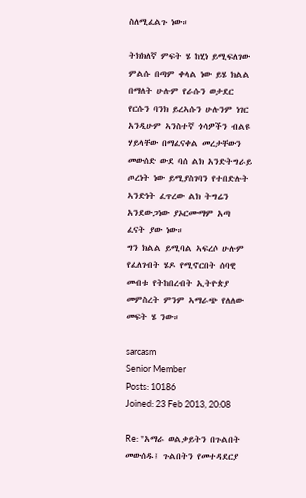ስለሚፈልጉ ነው።

ትክክለኛ ምፍት ሄ ከሂነ ይሚፍለገው ምልሱ በጣም ቀላል ነው ይሄ ክልል በማለት ሁሉም የራሱን ወታደር የርሱን ባንክ ይረኣሱን ሁሉንም ነገር አንዲሁም ኣንስተኛ ጎሳዎችን ብልዩ ሃይላቸው በማፈናቀል መረታቸውን መውሰድ ውደ ባሰ ልክ አንድትግራይ ጦረነት ነው ይሚያስገባን የተበድሉት ኣንድነት ፈጥረው ልክ ትግሬን አንደውጋነው ያኦርሙማም አጣ ፈናት ያው ነው።
ግን ክልል ይሚባል ኣፍረሶ ሁሉም የፈለገብት ሄዶ የሚኖርበት ሰባዊ መብቱ የትከበረብት ኢትዮጵያ መምስረት ምንም ኣማራጭ የለለው መፍት ሄ ንው።

sarcasm
Senior Member
Posts: 10186
Joined: 23 Feb 2013, 20:08

Re: "አማራ ወልቃይትን በጉልበት መውሰዱ፤ ጉልበትን የመተዳደርያ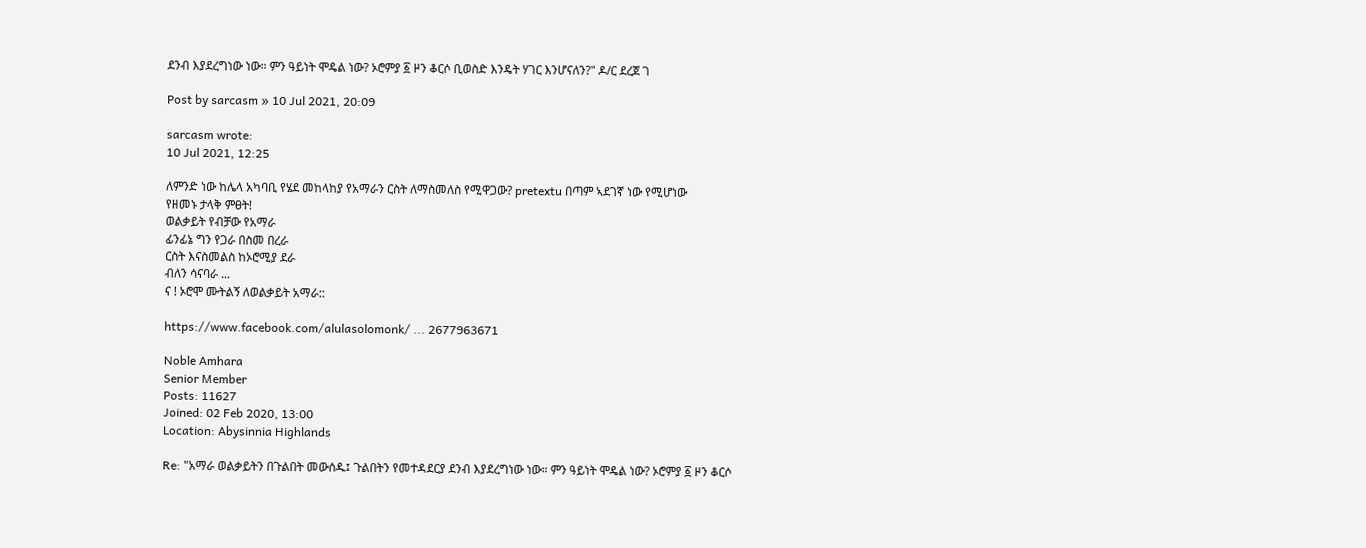ደንብ እያደረግነው ነው። ምን ዓይነት ሞዴል ነው? ኦሮምያ ፩ ዞን ቆርሶ ቢወስድ እንዴት ሃገር እንሆናለን?" ዶ/ር ደረጀ ገ

Post by sarcasm » 10 Jul 2021, 20:09

sarcasm wrote:
10 Jul 2021, 12:25

ለምንድ ነው ከሌላ አካባቢ የሄደ መከላከያ የአማራን ርስት ለማስመለስ የሚዋጋው? pretextu በጣም ኣደገኛ ነው የሚሆነው
የዘመኑ ታላቅ ምፀት!
ወልቃይት የብቻው የአማራ
ፊንፊኔ ግን የጋራ በስመ በረራ
ርስት እናስመልስ ከኦሮሚያ ደራ
ብለን ሳናባራ ...
ና ! ኦሮሞ ሙትልኝ ለወልቃይት አማራ::

https://www.facebook.com/alulasolomonk/ ... 2677963671

Noble Amhara
Senior Member
Posts: 11627
Joined: 02 Feb 2020, 13:00
Location: Abysinnia Highlands

Re: "አማራ ወልቃይትን በጉልበት መውሰዱ፤ ጉልበትን የመተዳደርያ ደንብ እያደረግነው ነው። ምን ዓይነት ሞዴል ነው? ኦሮምያ ፩ ዞን ቆርሶ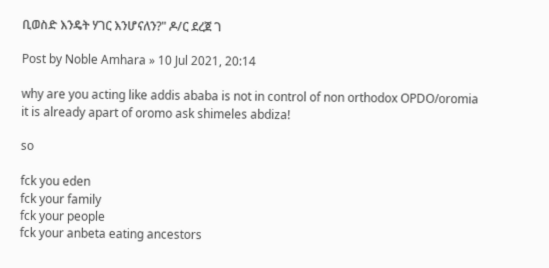ቢወስድ እንዴት ሃገር እንሆናለን?" ዶ/ር ደረጀ ገ

Post by Noble Amhara » 10 Jul 2021, 20:14

why are you acting like addis ababa is not in control of non orthodox OPDO/oromia it is already apart of oromo ask shimeles abdiza!

so

fck you eden
fck your family
fck your people
fck your anbeta eating ancestors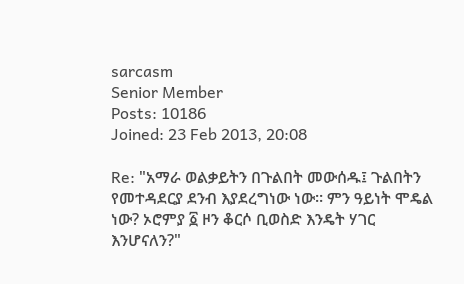sarcasm
Senior Member
Posts: 10186
Joined: 23 Feb 2013, 20:08

Re: "አማራ ወልቃይትን በጉልበት መውሰዱ፤ ጉልበትን የመተዳደርያ ደንብ እያደረግነው ነው። ምን ዓይነት ሞዴል ነው? ኦሮምያ ፩ ዞን ቆርሶ ቢወስድ እንዴት ሃገር እንሆናለን?"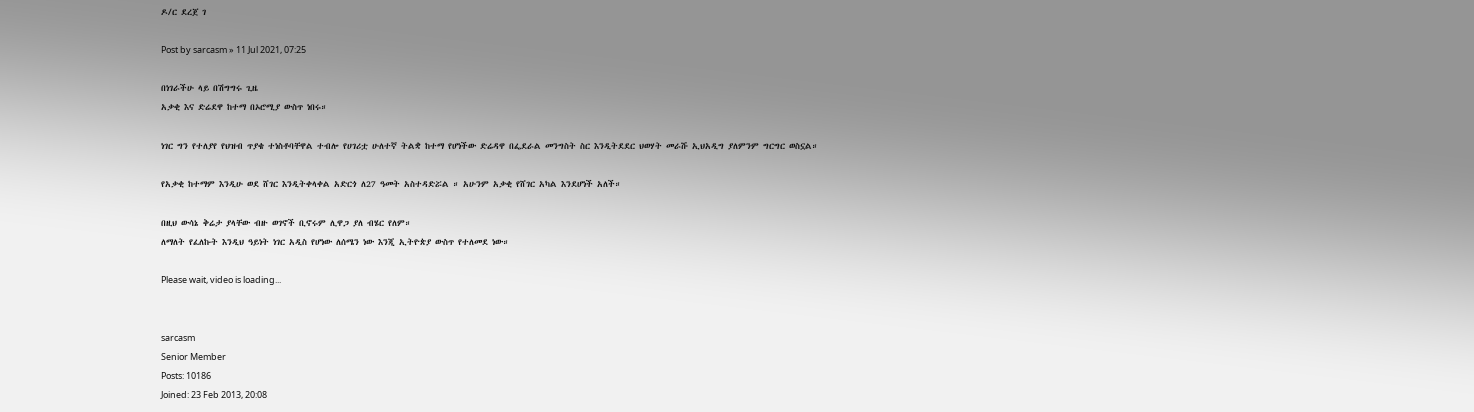ዶ/ር ደረጀ ገ

Post by sarcasm » 11 Jul 2021, 07:25

በነገራችሁ ላይ በሽግግሩ ጊዜ
አቃቂ እና ድሬደዋ ከተማ በኦሮሚያ ውስጥ ነበሩ።

ነገር ግን የተለያየ የህዝብ ጥያቄ ተነስቶባቸዋል ተብሎ የሀገሪቷ ሁለተኛ ትልቋ ከተማ የሆነችው ድሬዳዋ በፌደራል መንግስት ስር እንዲትደደር ህወሃት መራሹ ኢህአዲግ ያለምንም ግርግር ወስኗል።

የአቃቂ ከተማም እንዲሁ ወደ ሸገር እንዲትቀላቀል አድርጎ ለ27 ዓመት አስተዳድሯል ። አሁንም አቃቂ የሸገር አካል እንደሆነች አለች።

በዚህ ውሳኔ ቅሬታ ያላቸው ብዙ ወገኖች ቢኖሩም ሊዋጋ ያለ ብሄር የለም።
ለማለት የፈለኩት እንዲህ ዓይነት ነገር አዲስ የሆነው ለሰሜን ነው እንጂ ኢትዮጵያ ውስጥ የተለመደ ነው።

Please wait, video is loading...


sarcasm
Senior Member
Posts: 10186
Joined: 23 Feb 2013, 20:08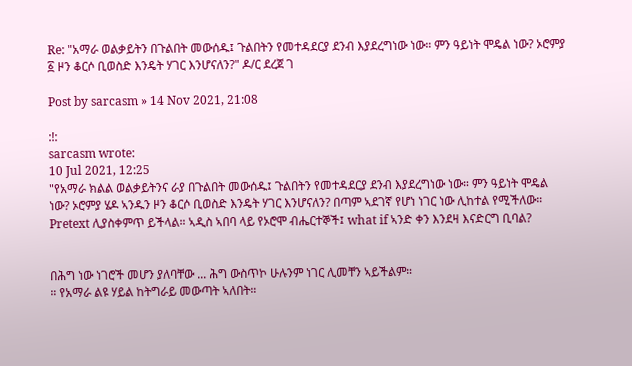Re: "አማራ ወልቃይትን በጉልበት መውሰዱ፤ ጉልበትን የመተዳደርያ ደንብ እያደረግነው ነው። ምን ዓይነት ሞዴል ነው? ኦሮምያ ፩ ዞን ቆርሶ ቢወስድ እንዴት ሃገር እንሆናለን?" ዶ/ር ደረጀ ገ

Post by sarcasm » 14 Nov 2021, 21:08

:!:
sarcasm wrote:
10 Jul 2021, 12:25
"የአማራ ክልል ወልቃይትንና ራያ በጉልበት መውሰዱ፤ ጉልበትን የመተዳደርያ ደንብ እያደረግነው ነው። ምን ዓይነት ሞዴል ነው? ኦሮምያ ሄዶ ኣንዱን ዞን ቆርሶ ቢወስድ እንዴት ሃገር እንሆናለን? በጣም ኣደገኛ የሆነ ነገር ነው ሊከተል የሚችለው። Pretext ሊያስቀምጥ ይችላል። ኣዲስ ኣበባ ላይ የኦሮሞ ብሔርተኞች፤ what if ኣንድ ቀን እንደዛ እናድርግ ቢባል?


በሕግ ነው ነገሮች መሆን ያለባቸው ... ሕግ ውስጥኮ ሁሉንም ነገር ሊመቸን ኣይችልም።
። የአማራ ልዩ ሃይል ከትግራይ መውጣት ኣለበት።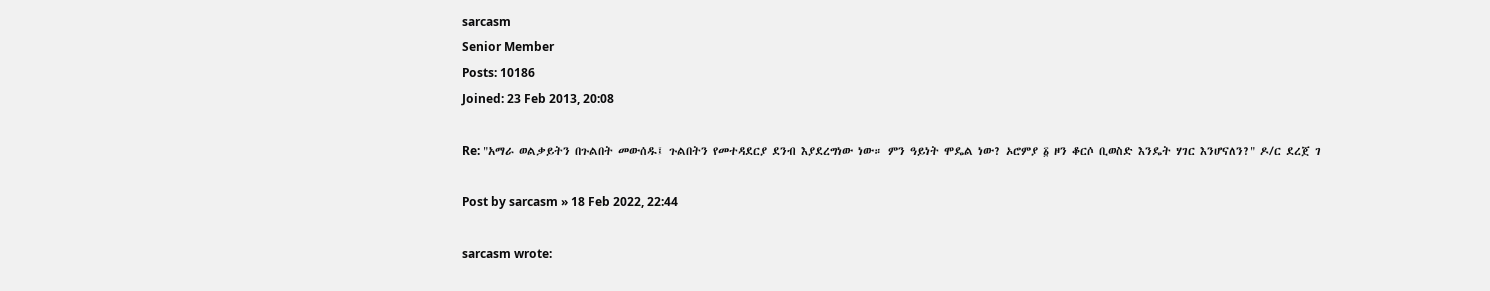sarcasm
Senior Member
Posts: 10186
Joined: 23 Feb 2013, 20:08

Re: "አማራ ወልቃይትን በጉልበት መውሰዱ፤ ጉልበትን የመተዳደርያ ደንብ እያደረግነው ነው። ምን ዓይነት ሞዴል ነው? ኦሮምያ ፩ ዞን ቆርሶ ቢወስድ እንዴት ሃገር እንሆናለን?" ዶ/ር ደረጀ ገ

Post by sarcasm » 18 Feb 2022, 22:44

sarcasm wrote: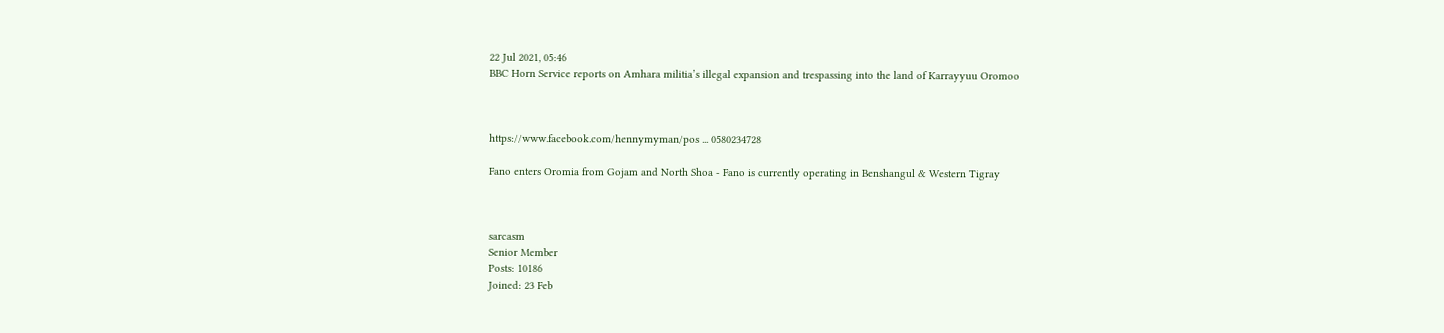22 Jul 2021, 05:46
BBC Horn Service reports on Amhara militia’s illegal expansion and trespassing into the land of Karrayyuu Oromoo



https://www.facebook.com/hennymyman/pos ... 0580234728

Fano enters Oromia from Gojam and North Shoa - Fano is currently operating in Benshangul & Western Tigray



sarcasm
Senior Member
Posts: 10186
Joined: 23 Feb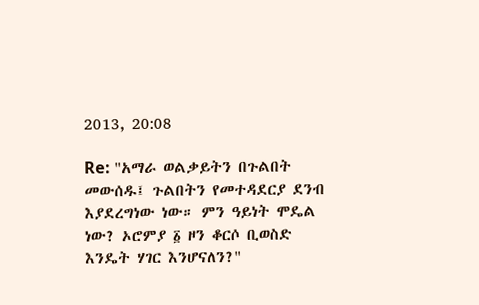2013, 20:08

Re: "አማራ ወልቃይትን በጉልበት መውሰዱ፤ ጉልበትን የመተዳደርያ ደንብ እያደረግነው ነው። ምን ዓይነት ሞዴል ነው? ኦሮምያ ፩ ዞን ቆርሶ ቢወስድ እንዴት ሃገር እንሆናለን?"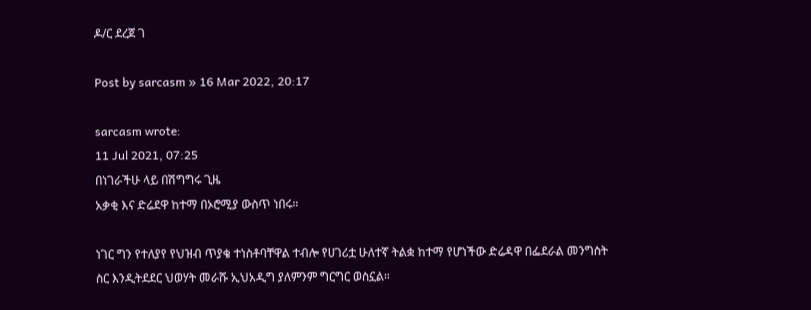ዶ/ር ደረጀ ገ

Post by sarcasm » 16 Mar 2022, 20:17

sarcasm wrote:
11 Jul 2021, 07:25
በነገራችሁ ላይ በሽግግሩ ጊዜ
አቃቂ እና ድሬደዋ ከተማ በኦሮሚያ ውስጥ ነበሩ።

ነገር ግን የተለያየ የህዝብ ጥያቄ ተነስቶባቸዋል ተብሎ የሀገሪቷ ሁለተኛ ትልቋ ከተማ የሆነችው ድሬዳዋ በፌደራል መንግስት ስር እንዲትደደር ህወሃት መራሹ ኢህአዲግ ያለምንም ግርግር ወስኗል።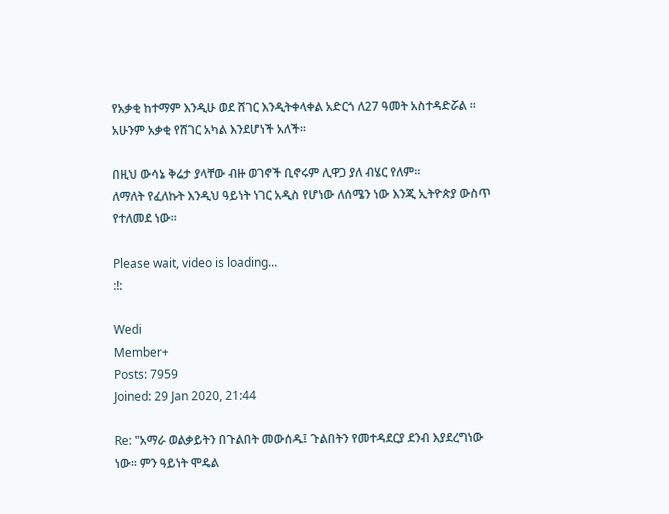የአቃቂ ከተማም እንዲሁ ወደ ሸገር እንዲትቀላቀል አድርጎ ለ27 ዓመት አስተዳድሯል ። አሁንም አቃቂ የሸገር አካል እንደሆነች አለች።

በዚህ ውሳኔ ቅሬታ ያላቸው ብዙ ወገኖች ቢኖሩም ሊዋጋ ያለ ብሄር የለም።
ለማለት የፈለኩት እንዲህ ዓይነት ነገር አዲስ የሆነው ለሰሜን ነው እንጂ ኢትዮጵያ ውስጥ የተለመደ ነው።

Please wait, video is loading...
:!:

Wedi
Member+
Posts: 7959
Joined: 29 Jan 2020, 21:44

Re: "አማራ ወልቃይትን በጉልበት መውሰዱ፤ ጉልበትን የመተዳደርያ ደንብ እያደረግነው ነው። ምን ዓይነት ሞዴል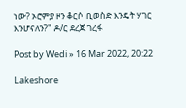ነው? ኦሮምያ ዞን ቆርሶ ቢወስድ እንዴት ሃገር እንሆናለን?" ዶ/ር ደረጀ ገረፋ

Post by Wedi » 16 Mar 2022, 20:22

Lakeshore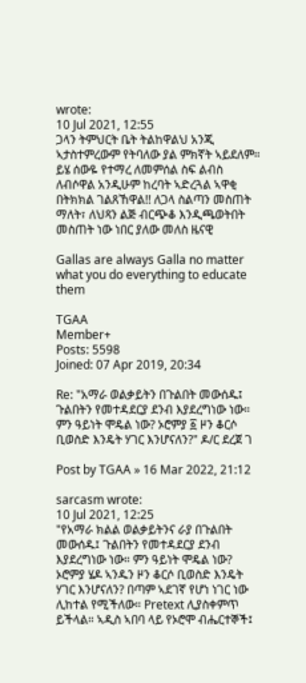wrote:
10 Jul 2021, 12:55
ጋላን ትምህርት ቤት ትልከዋልህ አንጂ ኣታስተምረውም የትባለው ያል ምክኛት ኣይደለም። ይሄ ሰውዬ የተማረ ለመምሰል ስፍ ልብስ ለብሶዋል አንዲሁም ከረባት ኣድረጓል ኣዋቂ
በትክክል ገልጸኸዋል!! ለጋላ ስልጣን መስጠት ማለት፣ ለህጻን ልጅ ብርጭቆ እንዲጫወትበት መስጠት ነው ነበር ያለው መለስ ዜናዊ

Gallas are always Galla no matter what you do everything to educate them

TGAA
Member+
Posts: 5598
Joined: 07 Apr 2019, 20:34

Re: "አማራ ወልቃይትን በጉልበት መውሰዱ፤ ጉልበትን የመተዳደርያ ደንብ እያደረግነው ነው። ምን ዓይነት ሞዴል ነው? ኦሮምያ ፩ ዞን ቆርሶ ቢወስድ እንዴት ሃገር እንሆናለን?" ዶ/ር ደረጀ ገ

Post by TGAA » 16 Mar 2022, 21:12

sarcasm wrote:
10 Jul 2021, 12:25
"የአማራ ክልል ወልቃይትንና ራያ በጉልበት መውሰዱ፤ ጉልበትን የመተዳደርያ ደንብ እያደረግነው ነው። ምን ዓይነት ሞዴል ነው? ኦሮምያ ሄዶ ኣንዱን ዞን ቆርሶ ቢወስድ እንዴት ሃገር እንሆናለን? በጣም ኣደገኛ የሆነ ነገር ነው ሊከተል የሚችለው። Pretext ሊያስቀምጥ ይችላል። ኣዲስ ኣበባ ላይ የኦሮሞ ብሔርተኞች፤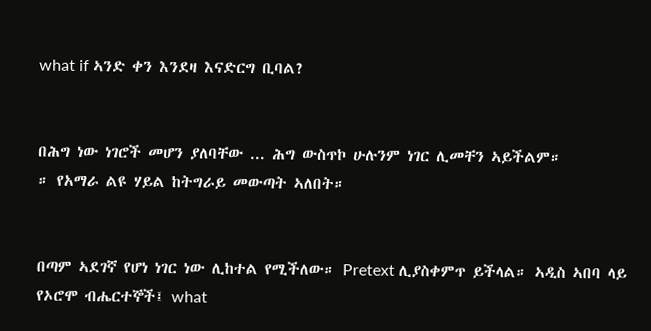what if ኣንድ ቀን እንደዛ እናድርግ ቢባል?


በሕግ ነው ነገሮች መሆን ያለባቸው ... ሕግ ውስጥኮ ሁሉንም ነገር ሊመቸን ኣይችልም።
። የአማራ ልዩ ሃይል ከትግራይ መውጣት ኣለበት።


በጣም ኣደገኛ የሆነ ነገር ነው ሊከተል የሚችለው። Pretext ሊያስቀምጥ ይችላል። ኣዲስ ኣበባ ላይ የኦሮሞ ብሔርተኞች፤ what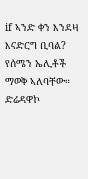if ኣንድ ቀን እንደዛ
እናድርግ ቢባል? የሰሜን ኤሊቶች ማወቅ ኣለባቸው። ድሬዳዋኮ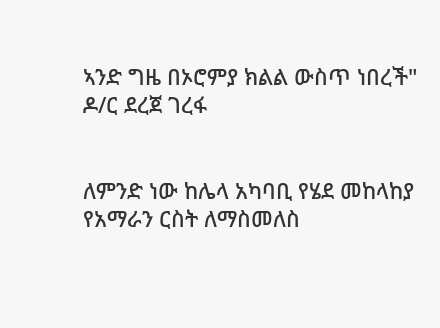ኣንድ ግዜ በኦሮምያ ክልል ውስጥ ነበረች" ዶ/ር ደረጀ ገረፋ


ለምንድ ነው ከሌላ አካባቢ የሄደ መከላከያ የአማራን ርስት ለማስመለስ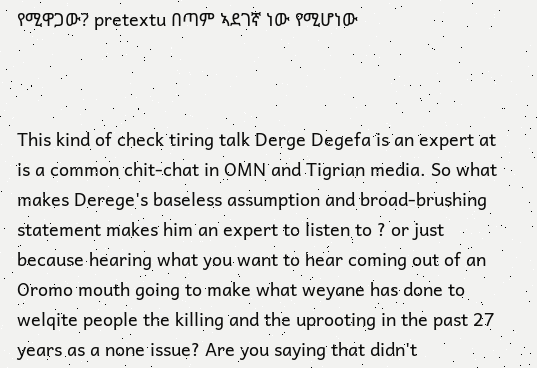የሚዋጋው? pretextu በጣም ኣደገኛ ነው የሚሆነው



This kind of check tiring talk Derge Degefa is an expert at is a common chit-chat in OMN and Tigrian media. So what makes Derege's baseless assumption and broad-brushing statement makes him an expert to listen to ? or just because hearing what you want to hear coming out of an Oromo mouth going to make what weyane has done to welqite people the killing and the uprooting in the past 27 years as a none issue? Are you saying that didn't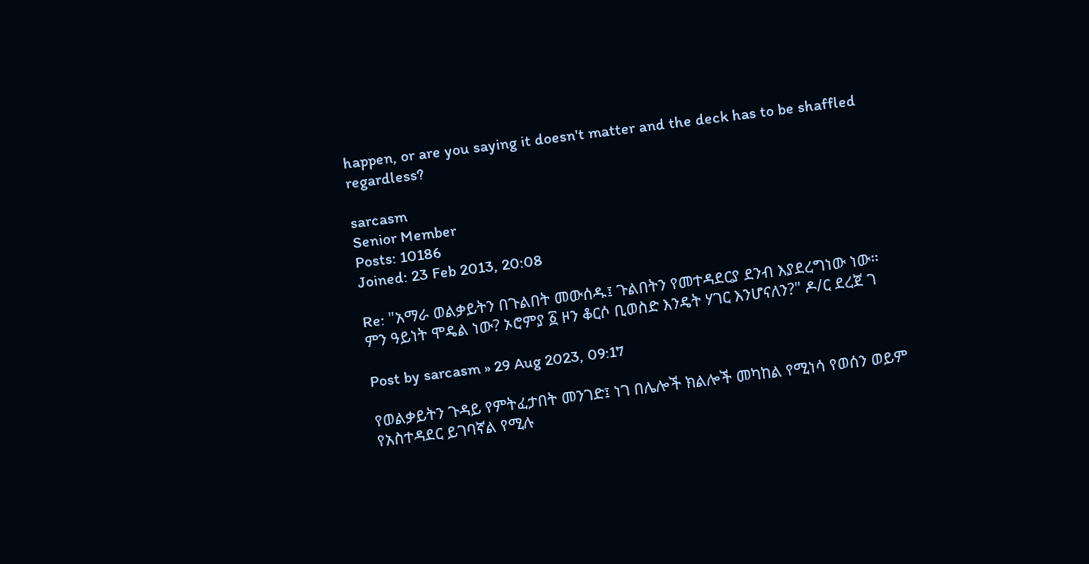happen, or are you saying it doesn't matter and the deck has to be shaffled regardless?

sarcasm
Senior Member
Posts: 10186
Joined: 23 Feb 2013, 20:08

Re: "አማራ ወልቃይትን በጉልበት መውሰዱ፤ ጉልበትን የመተዳደርያ ደንብ እያደረግነው ነው። ምን ዓይነት ሞዴል ነው? ኦሮምያ ፩ ዞን ቆርሶ ቢወስድ እንዴት ሃገር እንሆናለን?" ዶ/ር ደረጀ ገ

Post by sarcasm » 29 Aug 2023, 09:17

የወልቃይትን ጉዳይ የምትፈታበት መንገድ፤ ነገ በሌሎች ክልሎች መካከል የሚነሳ የወሰን ወይም የአስተዳደር ይገባኛል የሚሉ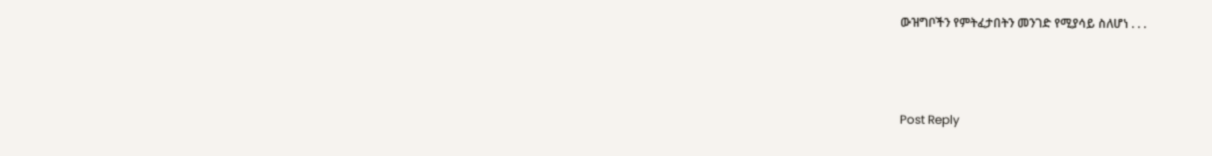ውዝግቦችን የምትፈታበትን መንገድ የሚያሳይ ስለሆነ . . .



Post Reply